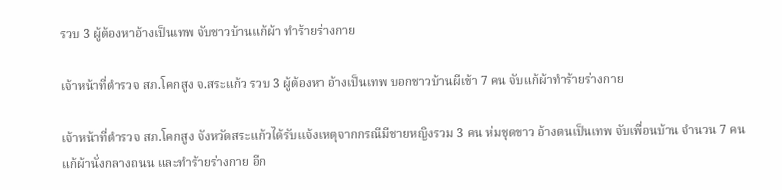รวบ 3 ผู้ต้องหาอ้างเป็นเทพ จับชาวบ้านแก้ผ้า ทำร้ายร่างกาย

เจ้าหน้าที่ตำรวจ สภ.โคกสูง จ.สระแก้ว รวบ 3 ผู้ต้องหา อ้างเป็นเทพ บอกชาวบ้านผีเข้า 7 คน จับแก้ผ้าทำร้ายร่างกาย

เจ้าหน้าที่ตำรวจ สภ.โคกสูง จังหวัดสระแก้วได้รับเเจ้งเหตุจากกรณีมีชายหญิงรวม 3 คน ห่มชุดขาว อ้างตนเป็นเทพ จับเพื่อนบ้าน จำนวน 7 คน แก้ผ้านั่งกลางถนน และทำร้ายร่างกาย อีก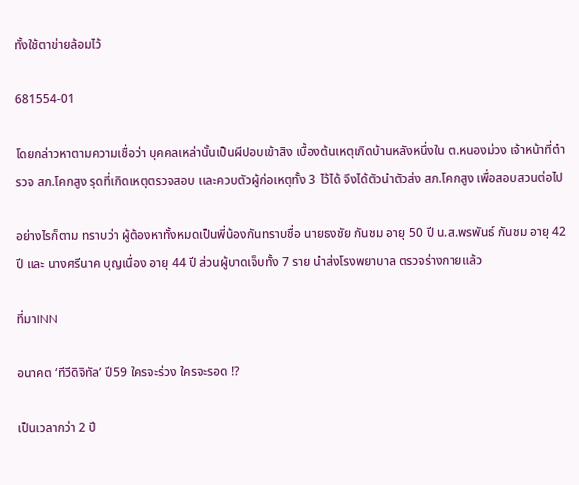ทั้งใช้ตาข่ายล้อมไว้

681554-01

โดยกล่าวหาตามความเชื่อว่า บุคคลเหล่านั้นเป็นผีปอบเข้าสิง เบื้องต้นเหตุเกิดบ้านหลังหนึ่งใน ต.หนองม่วง เจ้าหน้าที่ตำรวจ สภ.โคกสูง รุดที่เกิดเหตุตรวจสอบ เเละควบตัวผู้ก่อเหตุทั้ง 3 ไว้ได้ จึงได้ตัวนำตัวส่ง สภ.โคกสูง เพื่อสอบสวนต่อไป

อย่างไรก็ตาม ทราบว่า ผู้ต้องหาทั้งหมดเป็นพี่น้องกันทราบชื่อ นายธงชัย กันชม อายุ 50 ปี น.ส.พรพันธ์ กันชม อายุ 42 ปี และ นางศรีนาค บุญเนื่อง อายุ 44 ปี ส่วนผู้บาดเจ็บทั้ง 7 ราย นำส่งโรงพยาบาล ตรวจร่างกายแล้ว

ที่มาINN

อนาคต ‘ทีวีดิจิทัล’ ปี59 ใครจะร่วง ใครจะรอด !?

เป็นเวลากว่า 2 ปี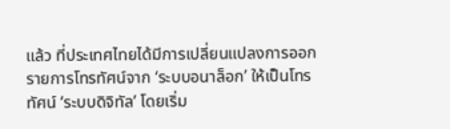แล้ว ที่ประเทศไทยได้มีการเปลี่ยนแปลงการออกรายการโทรทัศน์จาก ‘ระบบอนาล็อก’ ให้เป็นโทรทัศน์ ‘ระบบดิจิทัล’ โดยเริ่ม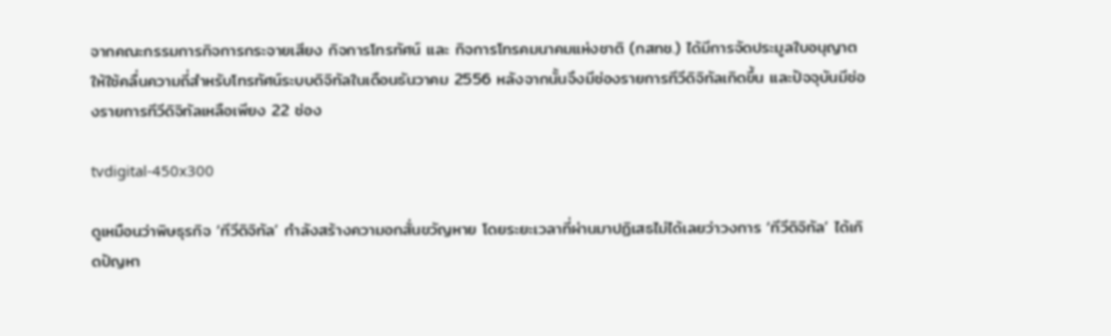จากคณะกรรมการกิจการกระจายเสียง กิจการโทรทัศน์ และ กิจการโทรคมนาคมแห่งชาติ (กสทช.) ได้มีการจัดประมูลใบอนุญาตให้ใช้คลื่นความถี่สำหรับโทรทัศน์ระบบดิจิทัลในเดือนธันวาคม 2556 หลังจากนั้นจึงมีช่องรายการทีวีดิจิทัลเกิดขึ้น และปัจจุบันมีช่องรายการทีวีดิจิทัลเหลือเพียง 22 ช่อง

tvdigital-450x300

ดูเหมือนว่าพิษธุรกิจ ‘ทีวีดิจิทัล’ กำลังสร้างความอกสั่นขวัญหาย โดยระยะเวลาที่ผ่านมาปฏิเสธไม่ได้เลยว่าวงการ ‘ทีวีดิจิทัล’ ได้เกิดปัญหา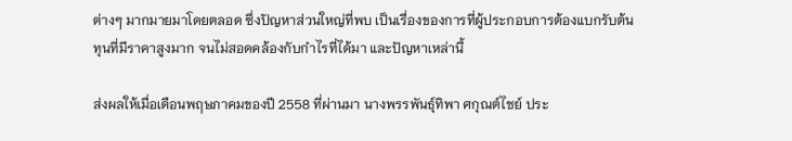ต่างๆ มากมายมาโดยตลอด ซึ่งปัญหาส่วนใหญ่ที่พบ เป็นเรื่องของการที่ผู้ประกอบการต้องแบกรับต้นทุนที่มีราคาสูงมาก จนไม่สอดคล้องกับกำไรที่ได้มา และปัญหาเหล่านี้

ส่งผลให้เมื่อเดือนพฤษภาคมของปี 2558 ที่ผ่านมา นางพรรพันธุ์ทิพา ศกุณต์ไชย์ ประ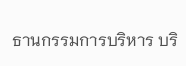ธานกรรมการบริหาร บริ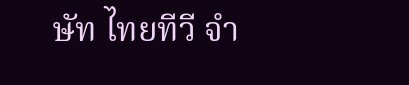ษัท ไทยทีวี จำ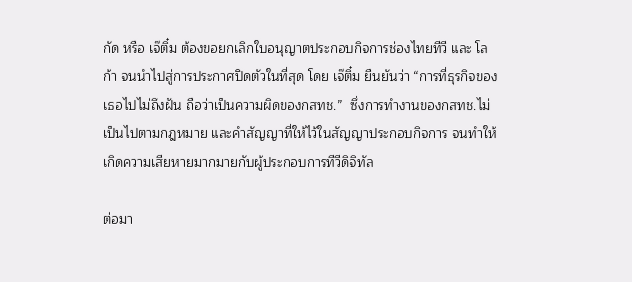กัด หรือ เจ๊ติ๋ม ต้องขอยกเลิกใบอนุญาตประกอบกิจการช่องไทยทีวี และ โลก้า จนนำไปสู่การประกาศปิดตัวในที่สุด โดย เจ๊ติ๋ม ยืนยันว่า “การที่ธุรกิจของเธอไปไม่ถึงฝัน ถือว่าเป็นความผิดของกสทช.”  ซึ่งการทำงานของกสทช.ไม่เป็นไปตามกฎหมาย และคำสัญญาที่ให้ไว้ในสัญญาประกอบกิจการ จนทำให้เกิดความเสียหายมากมายกับผู้ประกอบการทีวีดิจิทัล

ต่อมา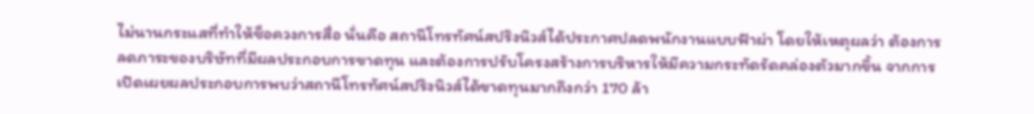ไม่นานกระแสที่ทำให้ช็อควงการสื่อ นั่นคือ สถานีโทรทัศน์สปริงนิวส์ได้ประกาศปลดพนักงานแบบฟ้าผ่า โดยให้เหตุผลว่า ต้องการลดภาระของบริษัทที่มีผลประกอบการขาดทุน และต้องการปรับโครงสร้างการบริหารให้มีความกระทัดรัดคล่องตัวมากขึ้น จากการเปิดเผยผลประกอบการพบว่าสถานีโทรทัศน์สปริงนิวส์ได้ขาดทุนมากถึงกว่า 170 ล้า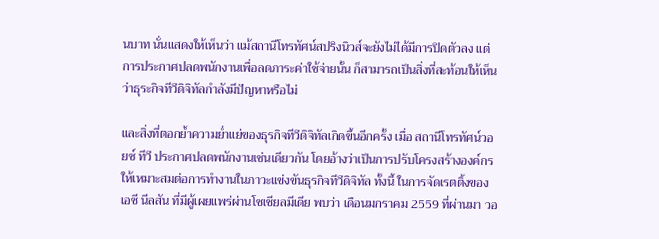นบาท นั่นแสดงให้เห็นว่า แม้สถานีโทรทัศน์สปริงนิวส์จะยังไม่ได้มีการปิดตัวลง แต่การประกาศปลดพนักงานเพื่อลดภาระค่าใช้จ่ายนั้น ก็สามารถเป็นสิ่งที่สะท้อนให้เห็นว่าธุระกิจทีวีดิจิทัลกำลังมีปัญหาหรือไม่

และสิ่งที่ตอกย้ำความย่ำแย่ของธุรกิจทีวีดิจิทัลเกิดขึ้นอีกครั้ง เมื่อ สถานีโทรทัศน์วอยซ์ ทีวี ประกาศปลดพนักงานเช่นเดียวกัน โดยอ้างว่าเป็นการปรับโครงสร้างองค์กรให้เหมาะสมต่อการทำงานในภาวะเเข่งขันธุรกิจทีวีดิจิทัล ทั้งนี้ ในการจัดเรตติ้งของเอซี นีลสัน ที่มีผู้เผยแพร่ผ่านโซเชียลมีเดีย พบว่า เดือนมกราคม 2559 ที่ผ่านมา วอ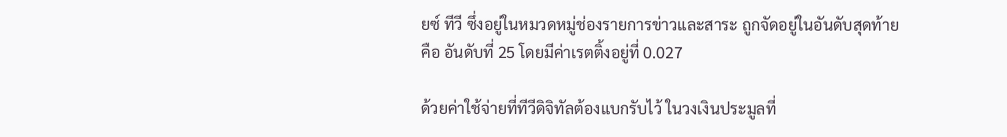ยซ์ ทีวี ซึ่งอยู่ในหมวดหมู่ช่องรายการข่าวและสาระ ถูกจัดอยู่ในอันดับสุดท้าย คือ อันดับที่ 25 โดยมีค่าเรตติ้งอยู่ที่ 0.027

ด้วยค่าใช้จ่ายที่ทีวีดิจิทัลต้องแบกรับไว้ ในวงเงินประมูลที่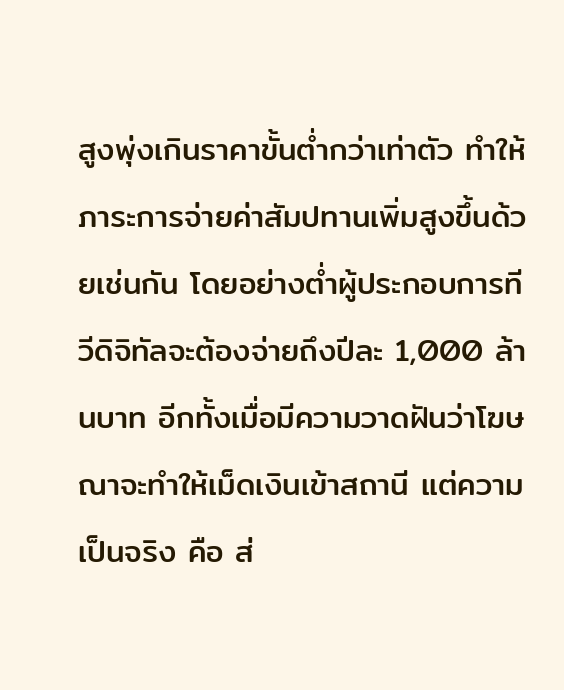สูงพุ่งเกินราคาขั้นต่ำกว่าเท่าตัว ทำให้ภาระการจ่ายค่าสัมปทานเพิ่มสูงขึ้นด้วยเช่นกัน โดยอย่างต่ำผู้ประกอบการทีวีดิจิทัลจะต้องจ่ายถึงปีละ 1,000 ล้านบาท อีกทั้งเมื่อมีความวาดฝันว่าโฆษณาจะทำให้เม็ดเงินเข้าสถานี แต่ความเป็นจริง คือ ส่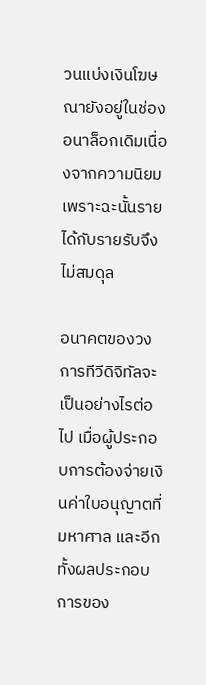วนแบ่งเงินโฆษณายังอยู่ในช่องอนาล็อกเดิมเนื่องจากความนิยม เพราะฉะนั้นรายได้กับรายรับจึงไม่สมดุล

อนาคตของวงการทีวีดิจิทัลจะเป็นอย่างไรต่อไป เมื่อผู้ประกอบการต้องจ่ายเงินค่าใบอนุญาตที่มหาศาล และอีกทั้งผลประกอบการของ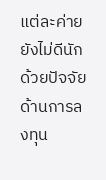แต่ละค่ายยังไม่ดีนัก ด้วยปัจจัยด้านการลงทุน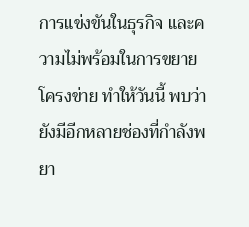การแข่งขันในธุรกิจ และความไม่พร้อมในการขยายโครงข่าย ทำให้วันนี้ พบว่ายังมีอีกหลายช่องที่กำลังพยา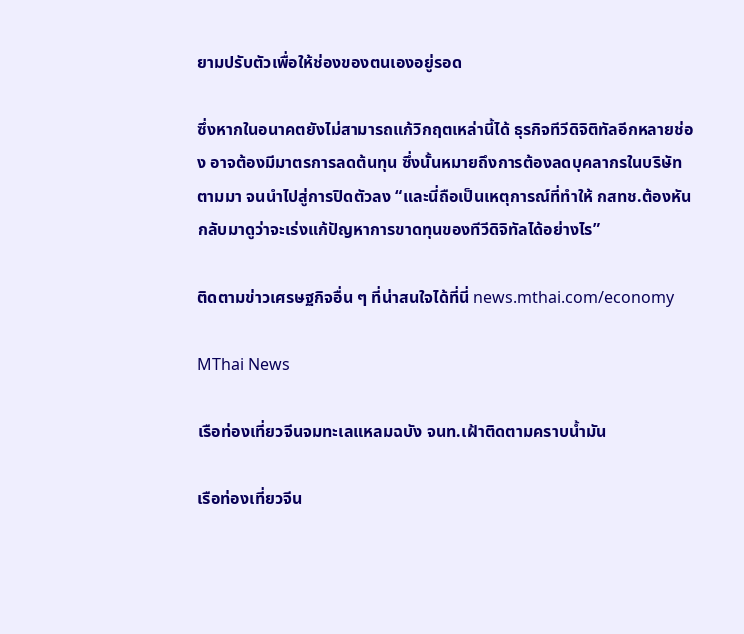ยามปรับตัวเพื่อให้ช่องของตนเองอยู่รอด

ซึ่งหากในอนาคตยังไม่สามารถแก้วิกฤตเหล่านี้ได้ ธุรกิจทีวีดิจิติทัลอีกหลายช่อง อาจต้องมีมาตรการลดต้นทุน ซึ่งนั้นหมายถึงการต้องลดบุคลากรในบริษัทตามมา จนนำไปสู่การปิดตัวลง “และนี่ถือเป็นเหตุการณ์ที่ทำให้ กสทช.ต้องหันกลับมาดูว่าจะเร่งแก้ปัญหาการขาดทุนของทีวีดิจิทัลได้อย่างไร”

ติดตามข่าวเศรษฐกิจอื่น ๆ ที่น่าสนใจได้ที่นี่ news.mthai.com/economy

MThai News

เรือท่องเที่ยวจีนจมทะเลแหลมฉบัง จนท.เฝ้าติดตามคราบน้ำมัน

เรือท่องเที่ยวจีน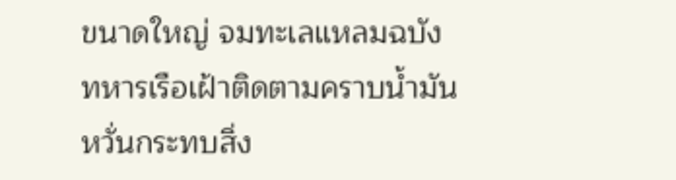ขนาดใหญ่ จมทะเลแหลมฉบัง ทหารเรือเฝ้าติดตามคราบน้ำมัน หวั่นกระทบสิ่ง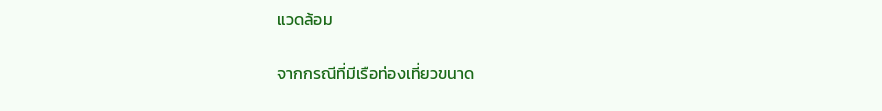แวดล้อม

จากกรณีที่มีเรือท่องเที่ยวขนาด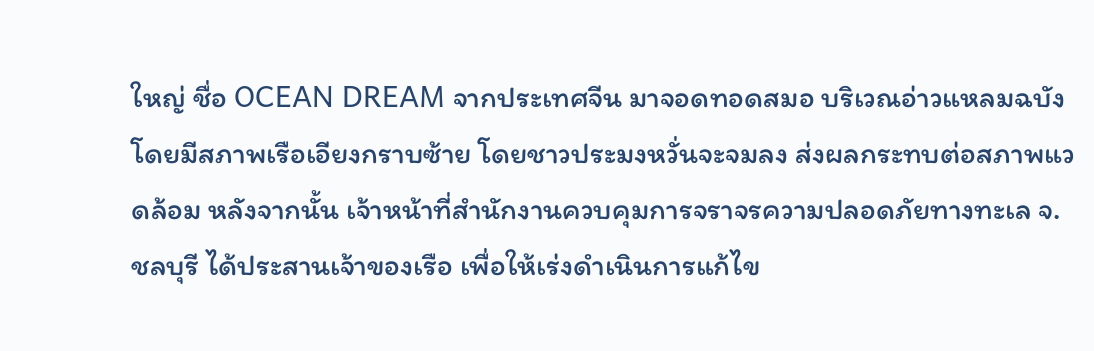ใหญ่ ชื่อ OCEAN DREAM จากประเทศจีน มาจอดทอดสมอ บริเวณอ่าวแหลมฉบัง โดยมีสภาพเรือเอียงกราบซ้าย โดยชาวประมงหวั่นจะจมลง ส่งผลกระทบต่อสภาพแวดล้อม หลังจากนั้น เจ้าหน้าที่สำนักงานควบคุมการจราจรความปลอดภัยทางทะเล จ.ชลบุรี ได้ประสานเจ้าของเรือ เพื่อให้เร่งดำเนินการแก้ไข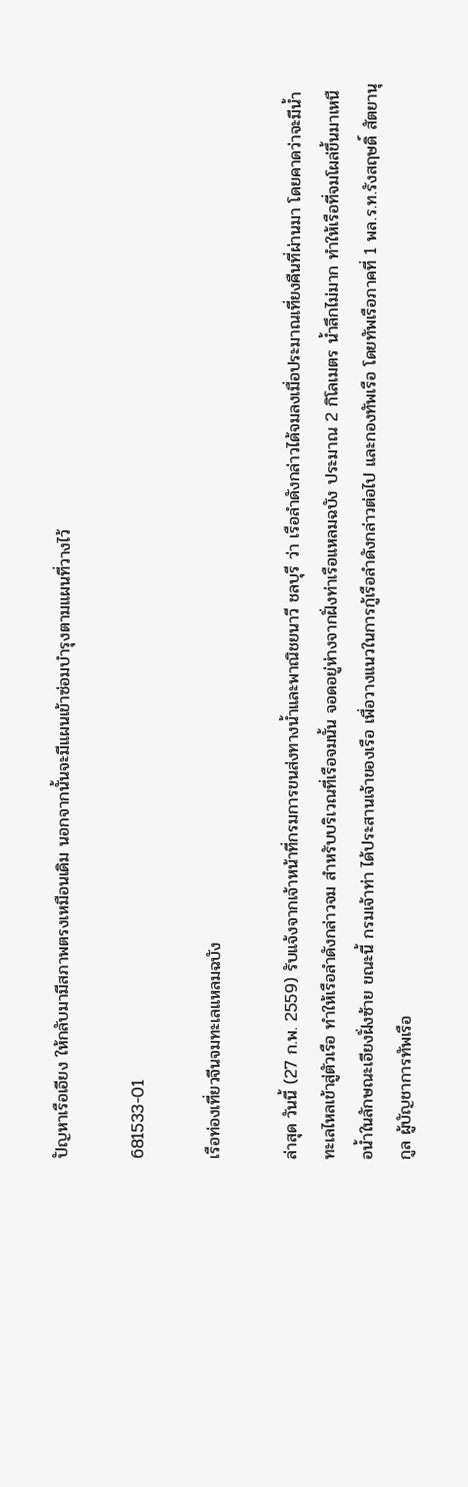ปัญหาเรือเอียง ให้กลับมามีสภาพตรงเหมือนเดิม นอกจากนั้นจะมีแผนเข้าซ่อมบำรุงตามแผนที่วางไว้

681533-01

เรือท่องเที่ยวจีนจมทะเลแหลมฉบัง

ล่าสุด วันนี้ (27 ก.พ. 2559) รับแจ้งจากเจ้าหน้าที่กรมการขนส่งทางน้ำและพาณิชยนาวี ชลบุรี ว่า เรือลำดังกล่าวได้จมลงเมื่อประมาณเที่ยงคืนที่ผ่านมา โดยคาดว่าจะมีน้ำทะเลไหลเข้าสู่ตัวเรือ ทำให้เรือลำดังกล่าวจม สำหรับบริเวณที่เรือจมนั้น จอดอยู่ห่างจากฝั่งท่าเรือแหลมฉบัง ประมาณ 2 กิโลเมตร น้ำลึกไม่มาก ทำให้เรือที่จมโผล่ขึ้นมาเหนือน้ำในลักษณะเอียงฝั่งซ้าย ขณะนี้ กรมเจ้าท่า ได้ประสานเจ้าของเรือ เพื่อวางแนวในการกู้เรือลำดังกล่าวต่อไป และกองทัพเรือ โดยทัพเรือภาคที่ 1 พล.ร.ท.รังสฤษดิ์ สัตยานุกูล ผู้บัญชาการทัพเรือ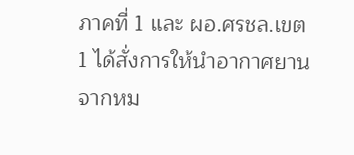ภาคที่ 1 และ ผอ.ศรชล.เขต 1 ได้สั่งการให้นำอากาศยาน จากหม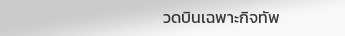วดบินเฉพาะกิจทัพ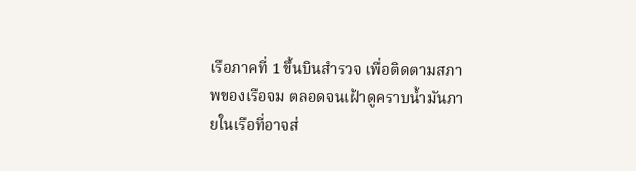เรือภาคที่ 1 ขึ้นบินสำรวจ เพื่อติดตามสภาพของเรือจม ตลอดจนเฝ้าดูคราบน้ำมันภายในเรือที่อาจส่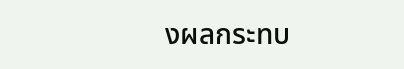งผลกระทบ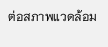ต่อสภาพแวดล้อม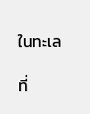ในทะเล

ที่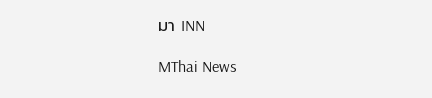มา INN

MThai News